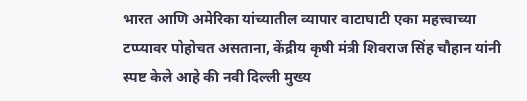भारत आणि अमेरिका यांच्यातील व्यापार वाटाघाटी एका महत्त्वाच्या टप्प्यावर पोहोचत असताना, केंद्रीय कृषी मंत्री शिवराज सिंह चौहान यांनी स्पष्ट केले आहे की नवी दिल्ली मुख्य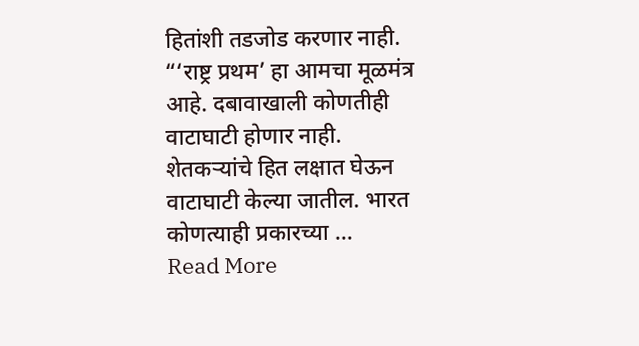हितांशी तडजोड करणार नाही. “‘राष्ट्र प्रथम’ हा आमचा मूळमंत्र आहे. दबावाखाली कोणतीही वाटाघाटी होणार नाही. शेतकऱ्यांचे हित लक्षात घेऊन वाटाघाटी केल्या जातील. भारत कोणत्याही प्रकारच्या …
Read More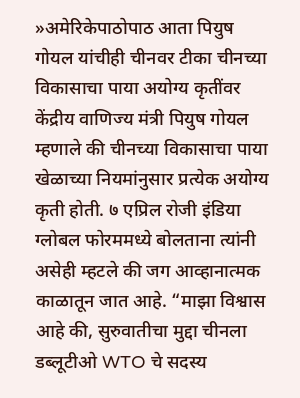»अमेरिकेपाठोपाठ आता पियुष गोयल यांचीही चीनवर टीका चीनच्या विकासाचा पाया अयोग्य कृतींवर
केंद्रीय वाणिज्य मंत्री पियुष गोयल म्हणाले की चीनच्या विकासाचा पाया खेळाच्या नियमांनुसार प्रत्येक अयोग्य कृती होती. ७ एप्रिल रोजी इंडिया ग्लोबल फोरममध्ये बोलताना त्यांनी असेही म्हटले की जग आव्हानात्मक काळातून जात आहे. “माझा विश्वास आहे की, सुरुवातीचा मुद्दा चीनला डब्लूटीओ WTO चे सदस्य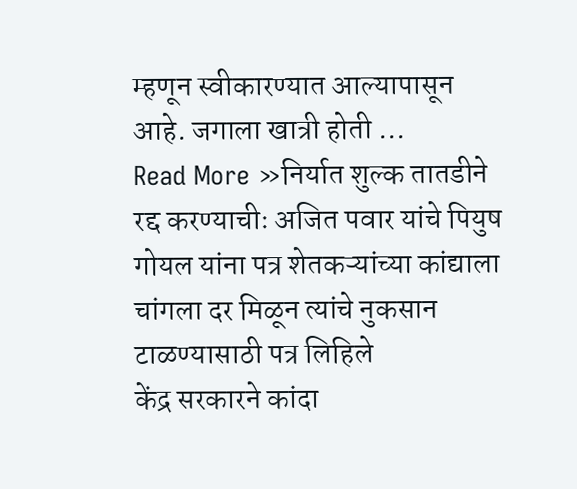म्हणून स्वीकारण्यात आल्यापासून आहे. जगाला खात्री होती …
Read More »निर्यात शुल्क तातडीने रद्द करण्याचीः अजित पवार यांचे पियुष गोयल यांना पत्र शेतकऱ्यांच्या कांद्याला चांगला दर मिळून त्यांचे नुकसान टाळण्यासाठी पत्र लिहिले
केंद्र सरकारने कांदा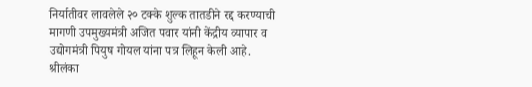निर्यातीवर लावलेले २० टक्के शुल्क तातडीने रद्द करण्याची मागणी उपमुख्यमंत्री अजित पवार यांनी केंद्रीय व्यापार व उद्योगमंत्री पियुष गोयल यांना पत्र लिहून केली आहे. श्रीलंका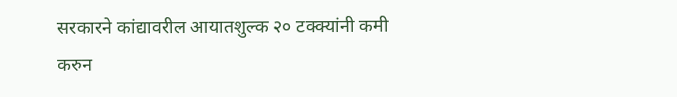सरकारने कांद्यावरील आयातशुल्क २० टक्क्यांनी कमी करुन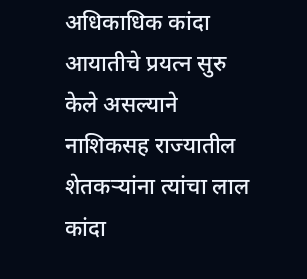अधिकाधिक कांदा आयातीचे प्रयत्न सुरु केले असल्याने नाशिकसह राज्यातील शेतकऱ्यांना त्यांचा लाल कांदा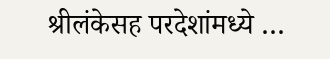श्रीलंकेसह परदेशांमध्ये …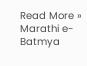Read More »
Marathi e-Batmya